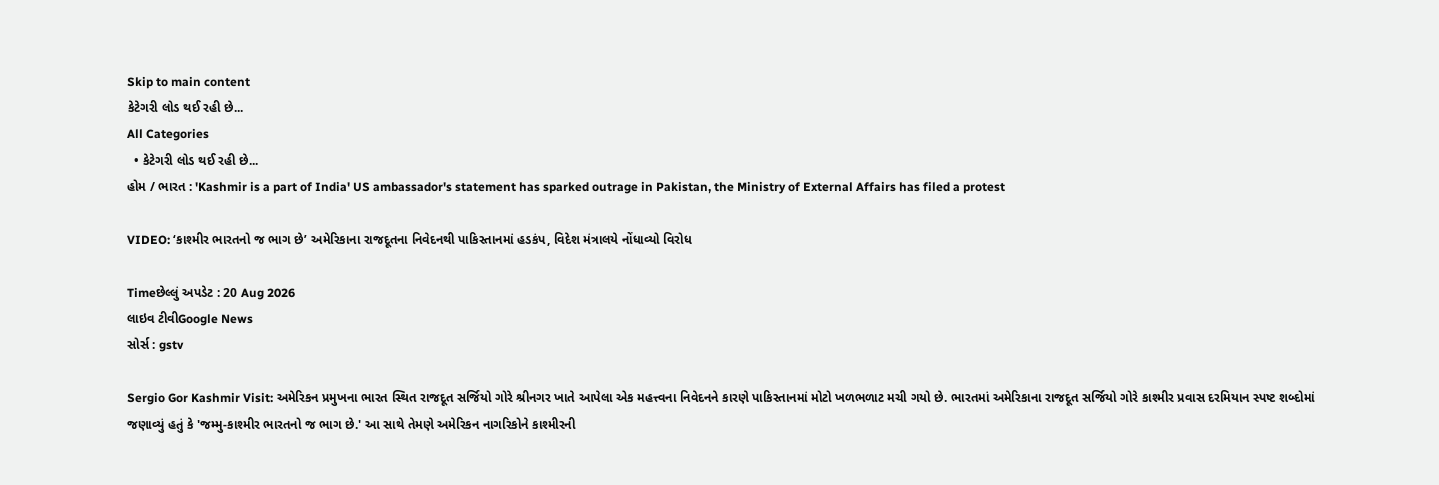Skip to main content
કેટેગરી લોડ થઈ રહી છે...
All Categories
  • કેટેગરી લોડ થઈ રહી છે...
હોમ / ભારત : 'Kashmir is a part of India' US ambassador's statement has sparked outrage in Pakistan, the Ministry of External Affairs has filed a protest

VIDEO: ‘કાશ્મીર ભારતનો જ ભાગ છે’ અમેરિકાના રાજદૂતના નિવેદનથી પાકિસ્તાનમાં હડકંપ, વિદેશ મંત્રાલયે નોંધાવ્યો વિરોધ

Timeછેલ્લું અપડેટ : 20 Aug 2026
લાઇવ ટીવીGoogle News
સોર્સ : gstv

Sergio Gor Kashmir Visit: અમેરિકન પ્રમુખના ભારત સ્થિત રાજદૂત સર્જિયો ગોરે શ્રીનગર ખાતે આપેલા એક મહત્ત્વના નિવેદનને કારણે પાકિસ્તાનમાં મોટો ખળભળાટ મચી ગયો છે. ભારતમાં અમેરિકાના રાજદૂત સર્જિયો ગોરે કાશ્મીર પ્રવાસ દરમિયાન સ્પષ્ટ શબ્દોમાં જણાવ્યું હતું કે 'જમ્મુ-કાશ્મીર ભારતનો જ ભાગ છે.' આ સાથે તેમણે અમેરિકન નાગરિકોને કાશ્મીરની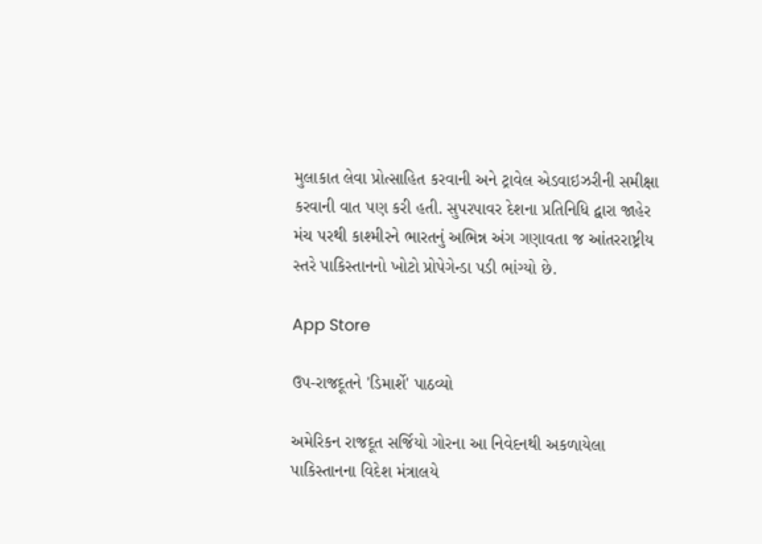મુલાકાત લેવા પ્રોત્સાહિત કરવાની અને ટ્રાવેલ એડવાઇઝરીની સમીક્ષા કરવાની વાત પણ કરી હતી. સુપરપાવર દેશના પ્રતિનિધિ દ્વારા જાહેર મંચ પરથી કાશ્મીરને ભારતનું અભિન્ન અંગ ગણાવતા જ આંતરરાષ્ટ્રીય સ્તરે પાકિસ્તાનનો ખોટો પ્રોપેગેન્ડા પડી ભાંગ્યો છે.

App Store

ઉપ-રાજદૂતને 'ડિમાર્શે' પાઠવ્યો

અમેરિકન રાજદૂત સર્જિયો ગોરના આ નિવેદનથી અકળાયેલા પાકિસ્તાનના વિદેશ મંત્રાલયે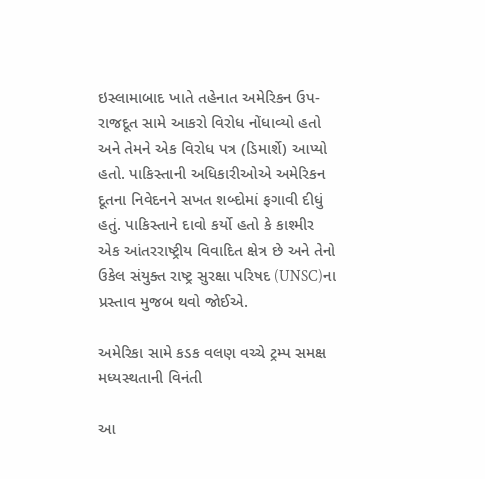ઇસ્લામાબાદ ખાતે તહેનાત અમેરિકન ઉપ-રાજદૂત સામે આકરો વિરોધ નોંધાવ્યો હતો અને તેમને એક વિરોધ પત્ર (ડિમાર્શે) આપ્યો હતો. પાકિસ્તાની અધિકારીઓએ અમેરિકન દૂતના નિવેદનને સખત શબ્દોમાં ફગાવી દીધું હતું. પાકિસ્તાને દાવો કર્યો હતો કે કાશ્મીર એક આંતરરાષ્ટ્રીય વિવાદિત ક્ષેત્ર છે અને તેનો ઉકેલ સંયુક્ત રાષ્ટ્ર સુરક્ષા પરિષદ (UNSC)ના પ્રસ્તાવ મુજબ થવો જોઈએ.

અમેરિકા સામે કડક વલણ વચ્ચે ટ્રમ્પ સમક્ષ મધ્યસ્થતાની વિનંતી

આ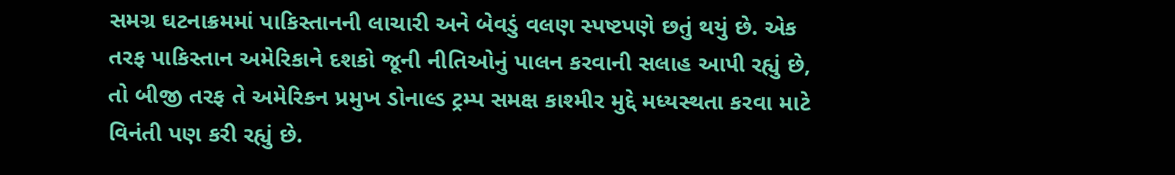સમગ્ર ઘટનાક્રમમાં પાકિસ્તાનની લાચારી અને બેવડું વલણ સ્પષ્ટપણે છતું થયું છે. એક તરફ પાકિસ્તાન અમેરિકાને દશકો જૂની નીતિઓનું પાલન કરવાની સલાહ આપી રહ્યું છે, તો બીજી તરફ તે અમેરિકન પ્રમુખ ડોનાલ્ડ ટ્રમ્પ સમક્ષ કાશ્મીર મુદ્દે મધ્યસ્થતા કરવા માટે વિનંતી પણ કરી રહ્યું છે.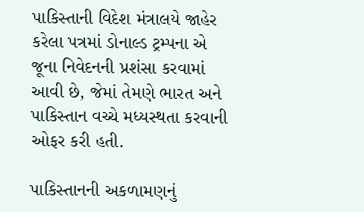પાકિસ્તાની વિદેશ મંત્રાલયે જાહેર કરેલા પત્રમાં ડોનાલ્ડ ટ્રમ્પના એ જૂના નિવેદનની પ્રશંસા કરવામાં આવી છે, જેમાં તેમણે ભારત અને પાકિસ્તાન વચ્ચે મધ્યસ્થતા કરવાની ઓફર કરી હતી.

પાકિસ્તાનની અકળામણનું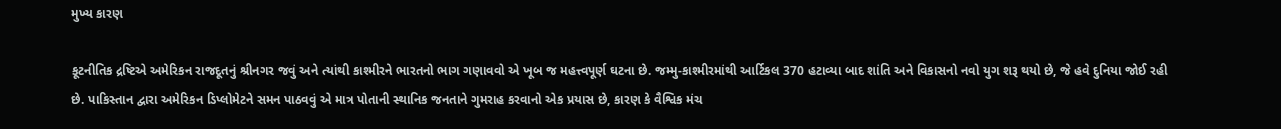મુખ્ય કારણ

કૂટનીતિક દ્રષ્ટિએ અમેરિકન રાજદૂતનું શ્રીનગર જવું અને ત્યાંથી કાશ્મીરને ભારતનો ભાગ ગણાવવો એ ખૂબ જ મહત્ત્વપૂર્ણ ઘટના છે. જમ્મુ-કાશ્મીરમાંથી આર્ટિકલ 370 હટાવ્યા બાદ શાંતિ અને વિકાસનો નવો યુગ શરૂ થયો છે, જે હવે દુનિયા જોઈ રહી છે. પાકિસ્તાન દ્વારા અમેરિકન ડિપ્લોમેટને સમન પાઠવવું એ માત્ર પોતાની સ્થાનિક જનતાને ગુમરાહ કરવાનો એક પ્રયાસ છે, કારણ કે વૈશ્વિક મંચ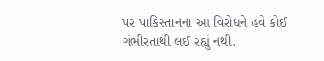પર પાકિસ્તાનના આ વિરોધને હવે કોઈ ગંભીરતાથી લઈ રહ્યું નથી.